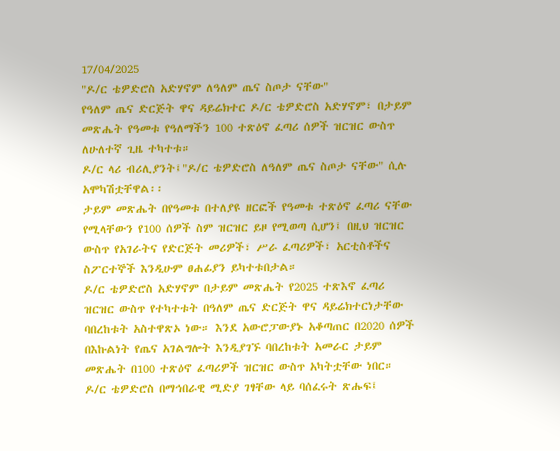17/04/2025
"ዶ/ር ቴዎድሮስ አድሃኖም ለዓለም ጤና ስጦታ ናቸው"
የዓለም ጤና ድርጅት ዋና ዳይሬክተር ዶ/ር ቴዎድሮስ አድሃኖም፣ በታይም መጽሔት የዓመቱ የዓለማችን 100 ተጽዕኖ ፈጣሪ ሰዎች ዝርዝር ውስጥ ለሁለተኛ ጊዜ ተካተቱ።
ዶ/ር ላሪ ብሪሊያንት፤"ዶ/ር ቴዎድሮስ ለዓለም ጤና ስጦታ ናቸው" ሲሉ አሞካሽቷቸዋል፡፡
ታይም መጽሔት በየዓመቱ በተለያዩ ዘርፎች የዓመቱ ተጽዕኖ ፈጣሪ ናቸው የሚላቸውን የ100 ሰዎች ስም ዝርዝር ይዞ የሚወጣ ሲሆን፤ በዚህ ዝርዝር ውስጥ የአገራትና የድርጅት መሪዎች፣ ሥራ ፈጣሪዎች፣ አርቲስቶችና ስፖርተኞች እንዲሁም ፀሐፊያን ይካተቱበታል።
ዶ/ር ቴዎድሮስ አድሃኖም በታይም መጽሔት የ2025 ተጽእኖ ፈጣሪ ዝርዝር ውስጥ የተካተቱት በዓለም ጤና ድርጅት ዋና ዳይሬክተርነታቸው ባበረከቱት አስተዋጽኦ ነው። እንደ አውሮፓውያኑ አቆጣጠር በ2020 ሰዎች በእኩልነት የጤና አገልግሎት እንዲያገኙ ባበረከቱት አመራር ታይም መጽሔት በ100 ተጽዕኖ ፈጣሪዎች ዝርዝር ውስጥ አካትቷቸው ነበር።
ዶ/ር ቴዎድሮስ በማኅበራዊ ሚድያ ገፃቸው ላይ ባሰፈሩት ጽሑፍ፤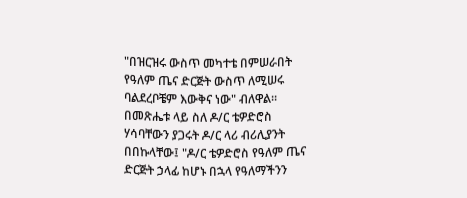"በዝርዝሩ ውስጥ መካተቴ በምሠራበት የዓለም ጤና ድርጅት ውስጥ ለሚሠሩ ባልደረቦቼም እውቅና ነው" ብለዋል።
በመጽሔቱ ላይ ስለ ዶ/ር ቴዎድሮስ ሃሳባቸውን ያጋሩት ዶ/ር ላሪ ብሪሊያንት በበኩላቸው፤ "ዶ/ር ቴዎድሮስ የዓለም ጤና ድርጅት ኃላፊ ከሆኑ በኋላ የዓለማችንን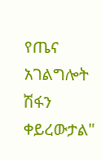የጤና አገልግሎት ሽፋን ቀይረውታል"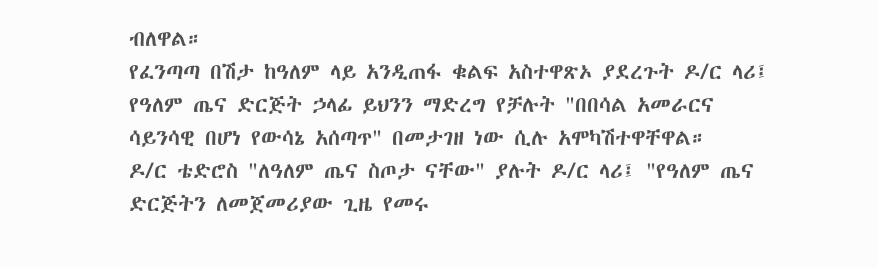ብለዋል።
የፈንጣጣ በሽታ ከዓለም ላይ አንዲጠፋ ቁልፍ አስተዋጽኦ ያደረጉት ዶ/ር ላሪ፤ የዓለም ጤና ድርጅት ኃላፊ ይህንን ማድረግ የቻሉት "በበሳል አመራርና ሳይንሳዊ በሆነ የውሳኔ አሰጣጥ" በመታገዘ ነው ሲሉ አሞካሽተዋቸዋል።
ዶ/ር ቴድሮስ "ለዓለም ጤና ስጦታ ናቸው" ያሉት ዶ/ር ላሪ፤ "የዓለም ጤና ድርጅትን ለመጀመሪያው ጊዜ የመሩ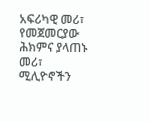አፍሪካዊ መሪ፣ የመጀመርያው ሕክምና ያላጠኑ መሪ፣ ሚሊዮኖችን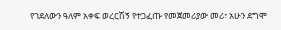የገደለውን ዓለም አቀፍ ወረርሽኝ የተጋፈጡ የመጀመሪያው መሪ፣ አሁን ደግሞ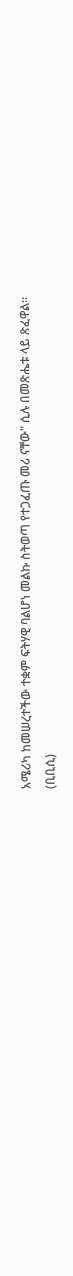አሜሪካ ከመሠረተችው ተቋም ፍትሃዊ ባልሆነ መልኩ ስትወጣ የተጋፈጡ መሪ ናቸው" ሲሉ በመጽሔቱ ላይ ጽፈዋል።
(ቢቢሲ)